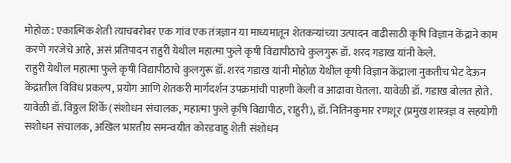मोहोळ : एकात्मिक शेती त्याचबरोबर एक गांव एक तंत्रज्ञान या माध्यमातून शेतकऱ्यांच्या उत्पादन वाढीसाठी कृषि विज्ञान केंद्राने काम करणे गरजेचे आहे, असं प्रतिपादन राहुरी येथील महात्मा फुले कृषी विद्यापीठाचे कुलगुरू डॉ. शरद गडाख यांनी केले.
राहुरी येथील महात्मा फुले कृषी विद्यापीठाचे कुलगुरू डॉ. शरद गडाख यांनी मोहोळ येथील कृषी विज्ञान केंद्राला नुकतीच भेट देऊन केंद्रातील विविध प्रकल्प, प्रयोग आणि शेतकरी मार्गदर्शन उपक्रमांची पाहणी केली व आढावा घेतला. यावेळी डॉ. गडाख बोलत होते.
यावेळी डॉ. विठ्ठल शिर्के (संशोधन संचालक, महात्मा फुले कृषि विद्यापीठ, राहुरी), डॉ. नितिनकुमार रणशूर (प्रमुख शास्त्रज्ञ व सहयोगी सशोधन संचालक, अखिल भारतीय समन्वयीत कोरडवाहु शेती संशोधन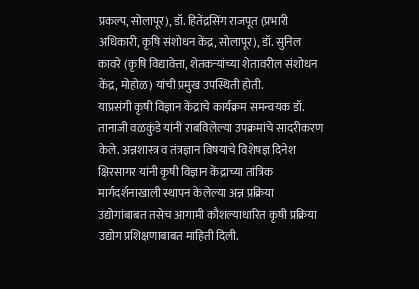प्रकल्प, सोलापूर), डॉ. हितेंद्रसिंग राजपूत (प्रभारी अधिकारी, कृषि संशोधन केंद्र, सोलापूर), डॉ. सुनिल कावरे (कृषि विद्यावेत्ता, शेतकऱ्यांच्या शेतावरील संशोधन केंद्र, मोहोळ) यांची प्रमुख उपस्थिती होती.
याप्रसंगी कृषी विज्ञान केंद्राचे कार्यक्रम समन्वयक डॉ. तानाजी वळकुंडे यांनी राबविलेल्या उपक्रमांचे सादरीकरण केले. अन्नशास्त्र व तंत्रज्ञान विषयाचे विशेषज्ञ दिनेश क्षिरसागर यांनी कृषी विज्ञान केंद्राच्या तांत्रिक मार्गदर्शनाखाली स्थापन केलेल्या अन्न प्रक्रिया उद्योगांबाबत तसेच आगामी कौशल्याधारित कृषी प्रक्रिया उद्योग प्रशिक्षणाबाबत माहिती दिली.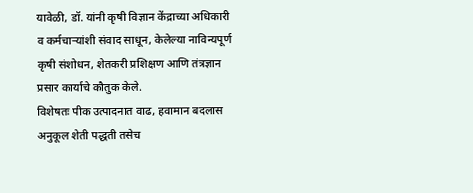यावेळी, डॉ. यांनी कृषी विज्ञान केंद्राच्या अधिकारी व कर्मचाऱ्यांशी संवाद साधून, केलेल्या नाविन्यपूर्ण कृषी संशोधन, शेतकरी प्रशिक्षण आणि तंत्रज्ञान प्रसार कार्याचे कौतुक केले.
विशेषतः पीक उत्पादनात वाढ, हवामान बदलास अनुकूल शेती पद्धती तसेच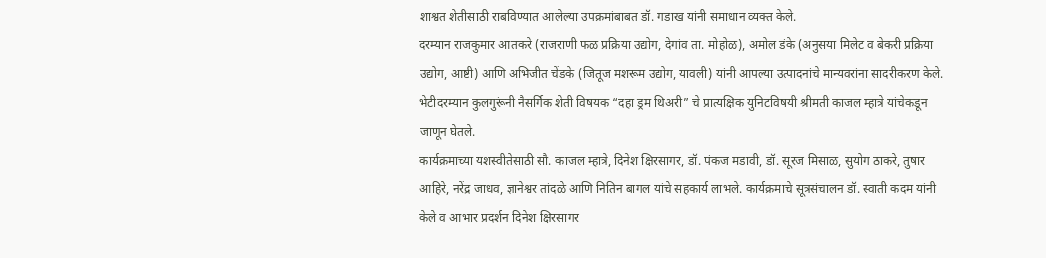शाश्वत शेतीसाठी राबविण्यात आलेल्या उपक्रमांबाबत डॉ. गडाख यांनी समाधान व्यक्त केले.
दरम्यान राजकुमार आतकरे (राजराणी फळ प्रक्रिया उद्योग, देगांव ता. मोहोळ), अमोल डंके (अनुसया मिलेट व बेकरी प्रक्रिया उद्योग, आष्टी) आणि अभिजीत चेंडके (जितूज मशरूम उद्योग, यावली) यांनी आपल्या उत्पादनांचे मान्यवरांना सादरीकरण केले.
भेटीदरम्यान कुलगुरूंनी नैसर्गिक शेती विषयक “दहा ड्रम थिअरी” चे प्रात्यक्षिक युनिटविषयी श्रीमती काजल म्हात्रे यांचेकडून जाणून घेतले.
कार्यक्रमाच्या यशस्वीतेसाठी सौ. काजल म्हात्रे, दिनेश क्षिरसागर, डॉ. पंकज मडावी, डॉ. सूरज मिसाळ, सुयोग ठाकरे, तुषार आहिरे, नरेंद्र जाधव, ज्ञानेश्वर तांदळे आणि नितिन बागल यांचे सहकार्य लाभले. कार्यक्रमाचे सूत्रसंचालन डॉ. स्वाती कदम यांनी केले व आभार प्रदर्शन दिनेश क्षिरसागर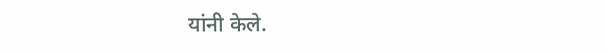यांनी केले.